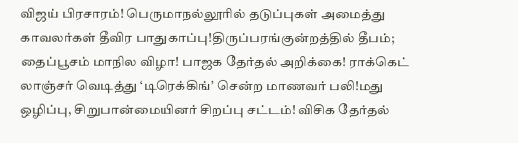விஜய் பிரசாரம்! பெருமாநல்லூரில் தடுப்புகள் அமைத்து காவலர்கள் தீவிர பாதுகாப்பு!திருப்பரங்குன்றத்தில் தீபம்; தைப்பூசம் மாநில விழா! பாஜக தேர்தல் அறிக்கை! ராக்கெட் லாஞ்சர் வெடித்து ‘டிரெக்கிங்’ சென்ற மாணவர் பலி!மது ஒழிப்பு, சிறுபான்மையினர் சிறப்பு சட்டம்! விசிக தேர்தல்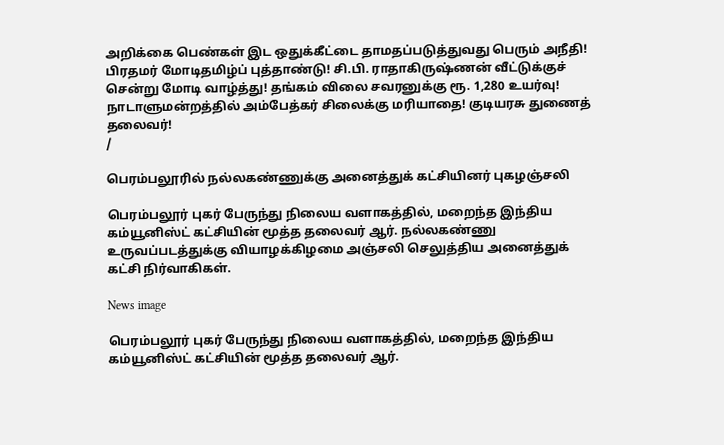அறிக்கை பெண்கள் இட ஒதுக்கீட்டை தாமதப்படுத்துவது பெரும் அநீதி! பிரதமர் மோடிதமிழ்ப் புத்தாண்டு! சி.பி. ராதாகிருஷ்ணன் வீட்டுக்குச் சென்று மோடி வாழ்த்து! தங்கம் விலை சவரனுக்கு ரூ. 1,280 உயர்வு! நாடாளுமன்றத்தில் அம்பேத்கர் சிலைக்கு மரியாதை! குடியரசு துணைத் தலைவர்!
/

பெரம்பலூரில் நல்லகண்ணுக்கு அனைத்துக் கட்சியினர் புகழஞ்சலி

பெரம்பலூர் புகர் பேருந்து நிலைய வளாகத்தில், மறைந்த இந்திய கம்யூனிஸ்ட் கட்சியின் மூத்த தலைவர் ஆர். நல்லகண்ணு உருவப்படத்துக்கு வியாழக்கிழமை அஞ்சலி செலுத்திய அனைத்துக் கட்சி நிர்வாகிகள்.

News image

பெரம்பலூர் புகர் பேருந்து நிலைய வளாகத்தில், மறைந்த இந்திய கம்யூனிஸ்ட் கட்சியின் மூத்த தலைவர் ஆர்.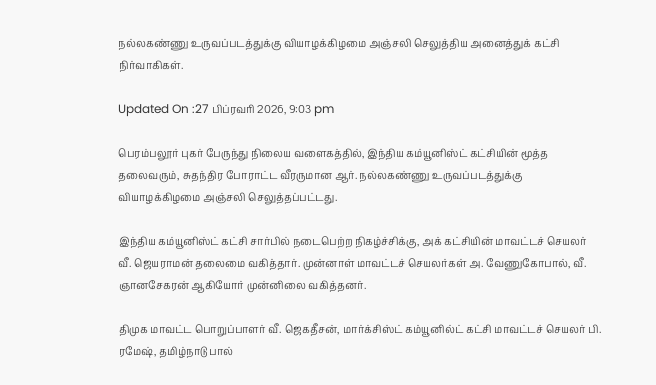நல்லகண்ணு உருவப்படத்துக்கு வியாழக்கிழமை அஞ்சலி செலுத்திய அனைத்துக் கட்சி நிர்வாகிகள்.

Updated On :27 பிப்ரவரி 2026, 9:03 pm

பெரம்பலூர் புகர் பேருந்து நிலைய வளைகத்தில், இந்திய கம்யூனிஸ்ட் கட்சியின் மூத்த தலைவரும், சுதந்திர போராட்ட வீரருமான ஆர். நல்லகண்ணு உருவப்படத்துக்கு வியாழக்கிழமை அஞ்சலி செலுத்தப்பட்டது.

இந்திய கம்யூனிஸ்ட் கட்சி சார்பில் நடைபெற்ற நிகழ்ச்சிக்கு, அக் கட்சியின் மாவட்டச் செயலர் வீ. ஜெயராமன் தலைமை வகித்தார். முன்னாள் மாவட்டச் செயலர்கள் அ. வேணுகோபால், வீ. ஞானசேகரன் ஆகியோர் முன்னிலை வகித்தனர்.

திமுக மாவட்ட பொறுப்பாளர் வீ. ஜெகதீசன், மார்க்சிஸ்ட் கம்யூனில்ட் கட்சி மாவட்டச் செயலர் பி. ரமேஷ், தமிழ்நாடு பால்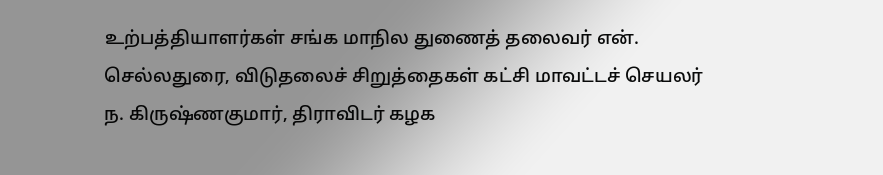உற்பத்தியாளர்கள் சங்க மாநில துணைத் தலைவர் என். செல்லதுரை, விடுதலைச் சிறுத்தைகள் கட்சி மாவட்டச் செயலர் ந. கிருஷ்ணகுமார், திராவிடர் கழக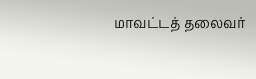மாவட்டத் தலைவர்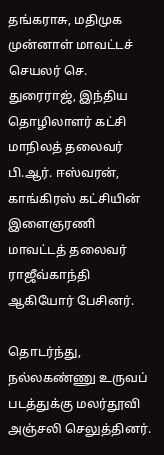தங்கராசு, மதிமுக முன்னாள் மாவட்டச் செயலர் செ. துரைராஜ், இந்திய தொழிலாளர் கட்சி மாநிலத் தலைவர் பி.ஆர். ஈஸ்வரன், காங்கிரஸ் கட்சியின் இளைஞரணி மாவட்டத் தலைவர் ராஜீவ்காந்தி ஆகியோர் பேசினர்.

தொடர்ந்து, நல்லகண்ணு உருவப் படத்துக்கு மலர்தூவி அஞ்சலி செலுத்தினர்.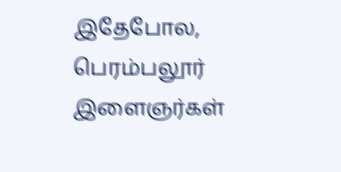இதேபோல, பெரம்பலூர் இளைஞர்கள்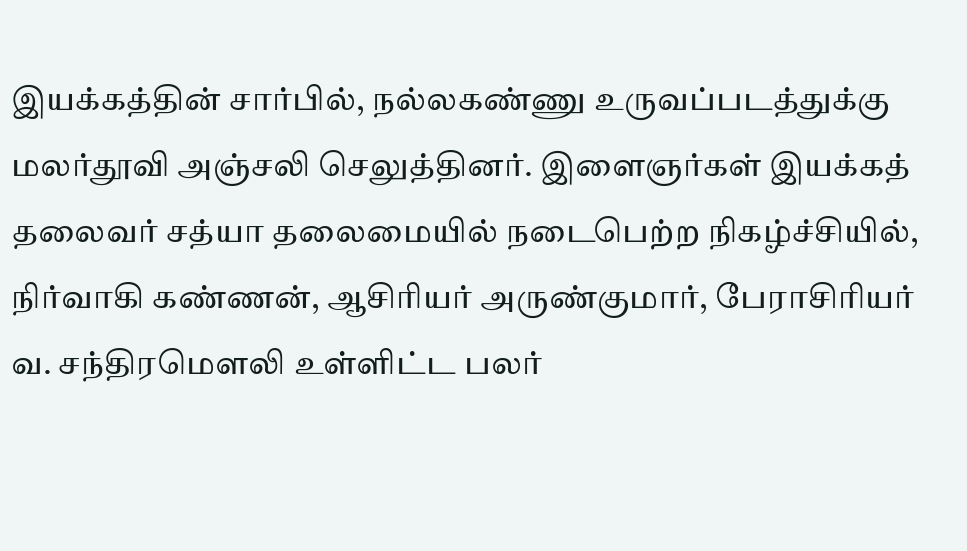இயக்கத்தின் சார்பில், நல்லகண்ணு உருவப்படத்துக்கு மலர்தூவி அஞ்சலி செலுத்தினர். இளைஞர்கள் இயக்கத் தலைவர் சத்யா தலைமையில் நடைபெற்ற நிகழ்ச்சியில், நிர்வாகி கண்ணன், ஆசிரியர் அருண்குமார், பேராசிரியர் வ. சந்திரமௌலி உள்ளிட்ட பலர்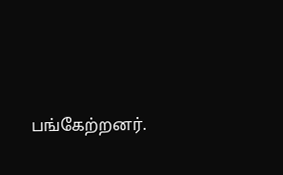பங்கேற்றனர்.